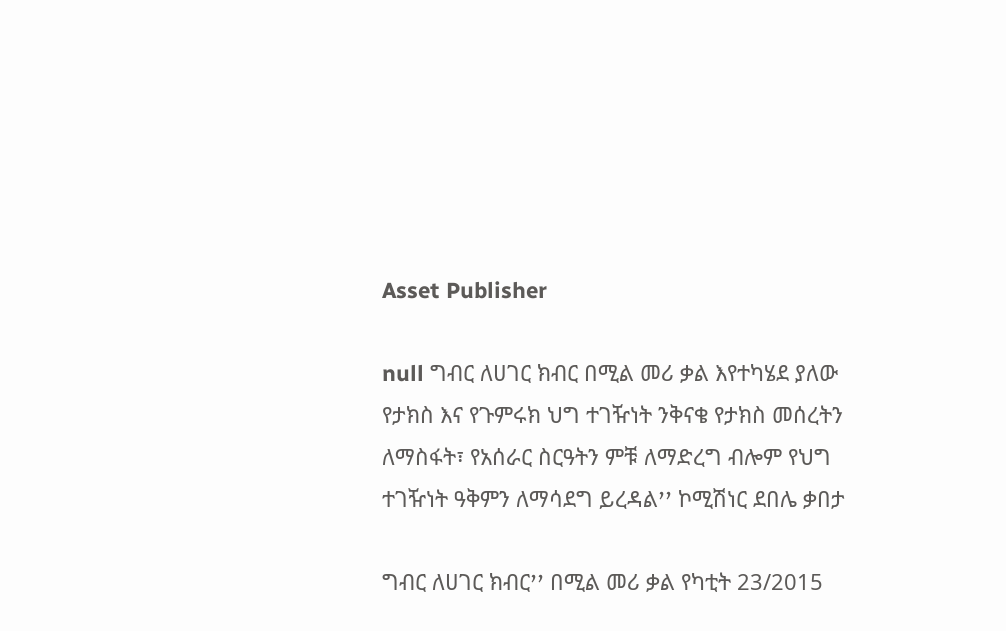Asset Publisher

null ግብር ለሀገር ክብር በሚል መሪ ቃል እየተካሄደ ያለው የታክስ እና የጉምሩክ ህግ ተገዥነት ንቅናቄ የታክስ መሰረትን ለማስፋት፣ የአሰራር ስርዓትን ምቹ ለማድረግ ብሎም የህግ ተገዥነት ዓቅምን ለማሳደግ ይረዳልߴߴ ኮሚሽነር ደበሌ ቃበታ

ግብር ለሀገር ክብርߴߴ በሚል መሪ ቃል የካቲት 23/2015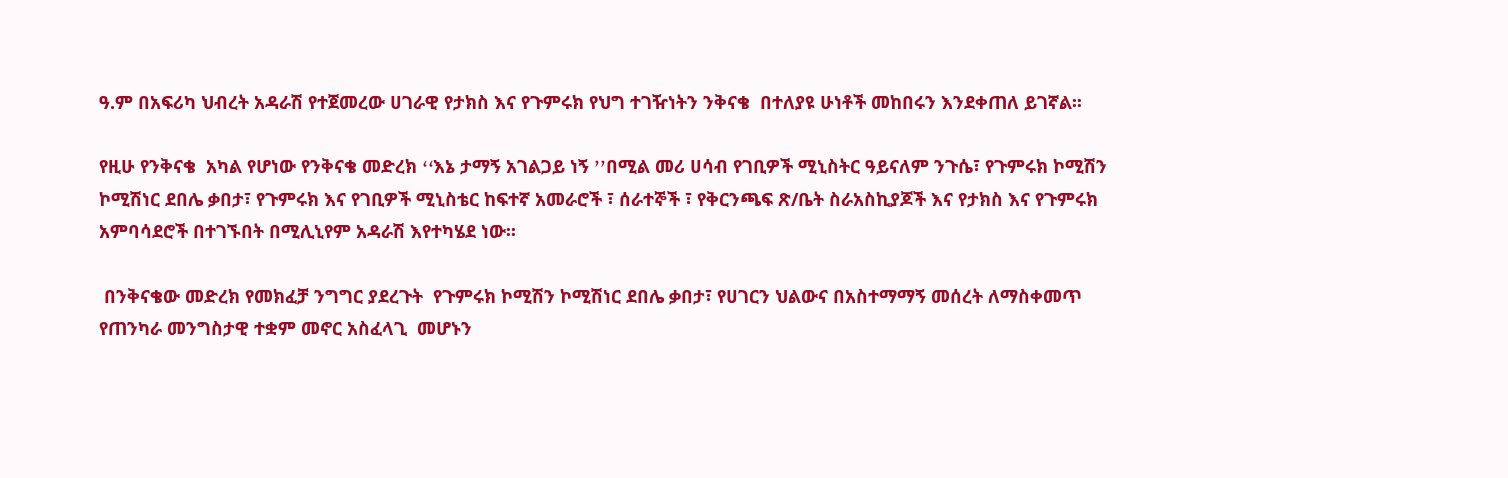ዓ.ም በአፍሪካ ህብረት አዳራሽ የተጀመረው ሀገራዊ የታክስ እና የጉምሩክ የህግ ተገዥነትን ንቅናቄ  በተለያዩ ሁነቶች መከበሩን እንደቀጠለ ይገኛል፡፡

የዚሁ የንቅናቄ  አካል የሆነው የንቅናቄ መድረክ ߵߵእኔ ታማኝ አገልጋይ ነኝ ߴߴበሚል መሪ ሀሳብ የገቢዎች ሚኒስትር ዓይናለም ንጉሴ፣ የጉምሩክ ኮሚሽን ኮሚሽነር ደበሌ ቃበታ፣ የጉምሩክ እና የገቢዎች ሚኒስቴር ከፍተኛ አመራሮች ፣ ሰራተኞች ፣ የቅርንጫፍ ጽ/ቤት ስራአስኪያጆች እና የታክስ እና የጉምሩክ አምባሳደሮች በተገኙበት በሚሊኒየም አዳራሽ እየተካሄደ ነው፡፡

 በንቅናቄው መድረክ የመክፈቻ ንግግር ያደረጉት  የጉምሩክ ኮሚሽን ኮሚሽነር ደበሌ ቃበታ፣ የሀገርን ህልውና በአስተማማኝ መሰረት ለማስቀመጥ የጠንካራ መንግስታዊ ተቋም መኖር አስፈላጊ  መሆኑን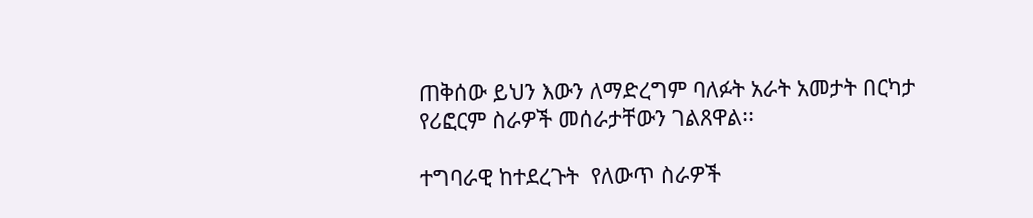ጠቅሰው ይህን እውን ለማድረግም ባለፉት አራት አመታት በርካታ የሪፎርም ስራዎች መሰራታቸውን ገልጸዋል፡፡

ተግባራዊ ከተደረጉት  የለውጥ ስራዎች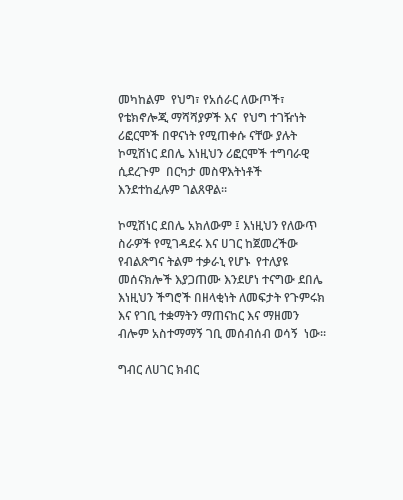መካከልም  የህግ፣ የአሰራር ለውጦች፣ የቴክኖሎጂ ማሻሻያዎች እና  የህግ ተገዥነት ሪፎርሞች በዋናነት የሚጠቀሱ ናቸው ያሉት ኮሚሽነር ደበሌ እነዚህን ሪፎርሞች ተግባራዊ ሲደረጉም  በርካታ መስዋእትነቶች  እንደተከፈሉም ገልጸዋል፡፡

ኮሚሽነር ደበሌ አክለውም ፤ እነዚህን የለውጥ ስራዎች የሚገዳደሩ እና ሀገር ከጀመረችው የብልጽግና ትልም ተቃራኒ የሆኑ  የተለያዩ መሰናክሎች እያጋጠሙ እንደሆነ ተናግው ደበሌ  እነዚህን ችግሮች በዘላቂነት ለመፍታት የጉምሩክ እና የገቢ ተቋማትን ማጠናከር እና ማዘመን ብሎም አስተማማኝ ገቢ መሰብሰብ ወሳኝ  ነው፡፡

ግብር ለሀገር ክብር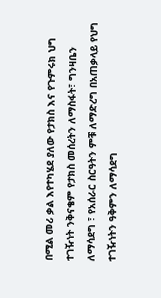በሚል መሪ ቃል እየተካሄደ ያለው የታክስ እና የጉምሩክ ህግ ተገዥነት ንቅናቄም የታክስ መሰረትን ለማስፋት፣ ግንዛቤን ለማሳደግ ፣ የአሰራር ስርዓትን ምቹ ለማድረግ በአጠቃላይ የህግ ተገዥነትን ዓቅምን ለማሳደግ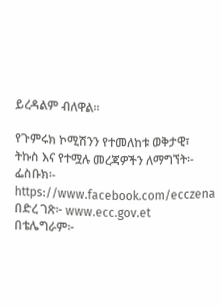ይረዳልም ብለዋል፡፡

የጉምሩክ ኮሚሽንን የተመለከቱ ወቅታዊ፣ ትኩስ እና የተሟሉ መረጃዎችን ለማግኘት፡-
ፌስቡክ፡- https://www.facebook.com/ecczena
በድረ ገጽ፦ www.ecc.gov.et
በቴሌግራም፦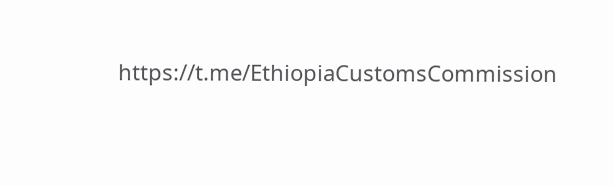https://t.me/EthiopiaCustomsCommission